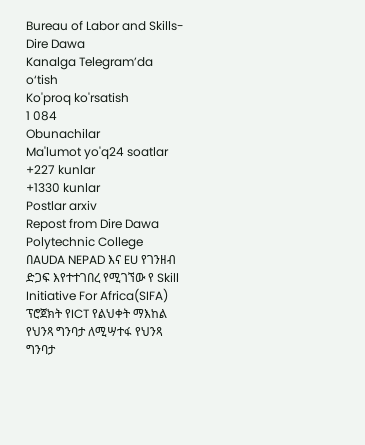Bureau of Labor and Skills-Dire Dawa
Kanalga Telegram’da o‘tish
Ko'proq ko'rsatish
1 084
Obunachilar
Ma'lumot yo'q24 soatlar
+227 kunlar
+1330 kunlar
Postlar arxiv
Repost from Dire Dawa Polytechnic College
በAUDA NEPAD እና EU የገንዘብ ድጋፍ እየተተገበረ የሚገኘው የ Skill Initiative For Africa(SIFA) ፕሮጀክት የICT የልህቀት ማእከል የህንጻ ግንባታ ለሚሣተፋ የህንጻ ግንባታ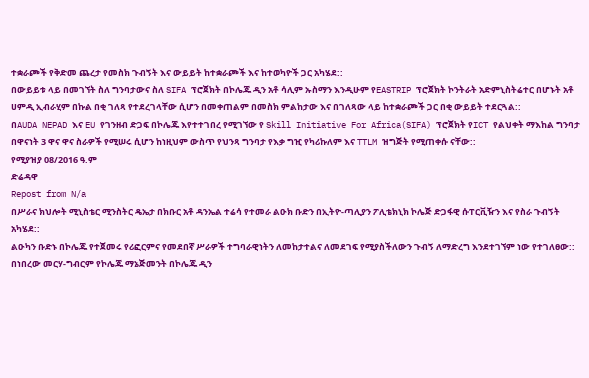ተቋራጮች የቅድመ ጨረታ የመስክ ጉብኝት እና ውይይት ከተቋራጮች እና ከተወካዮች ጋር አካሄደ::
በውይይቱ ላይ በመገኘት ስለ ግንባታውና ስለ SIFA ፕሮጀክት በኮሌጁ ዲን አቶ ሳሊም ኡስማን እንዲሁም የEASTRIP ፕሮጀክት ኮንትራት አድምኒስትሬተር በሆኑት አቶ ሀምዲ ኢብራሂም በኩል በቂ ገለጻ የተደረገላቸው ሲሆን በመቀጠልም በመስክ ምልከታው እና በገለጻው ላይ ከተቋራጮች ጋር በቂ ውይይት ተደርጓል::
በAUDA NEPAD እና EU የገንዘብ ድጋፍ በኮሌጁ እየተተገበረ የሚገኘው የ Skill Initiative For Africa(SIFA) ፕሮጀክት የICT የልህቀት ማእከል ግንባታ በዋናነት 3 ዋና ዋና ስራዎች የሚሠሩ ሲሆን ከነዚህም ውስጥ የህንጻ ግንባታ የእቃ ግዢ የካሪኩለም እና TTLM ዝግጅት የሚጠቀሱ ናቸው::
የሚያዝያ 08/2016 ዓ.ም
ድሬዳዋ
Repost from N/a
በሥራና ክህሎት ሚኒስቴር ሚንስትር ዴኤታ በክቡር አቶ ዳንኤል ተሬሳ የተመራ ልዑክ ቡድን በኢትዮ-ጣሊያን ፖሊቴክኒክ ኮሌጅ ድጋፋዊ ሱፐርቪዥን እና የስራ ጉብኝት አካሄደ::
ልዑካን ቡድኑ በኮሌጁ የተጀመሩ የሪፎርምና የመደበኛ ሥራዎች ተግባራዊነትን ለመከታተልና ለመደገፍ የሚያስችለውን ጉብኝ ለማድረግ እንደተገኘም ነው የተገለፀው::
በነበረው መርሃ-ግብርም የኮሌጁ ማኔጅመንት በኮሌጁ ዲን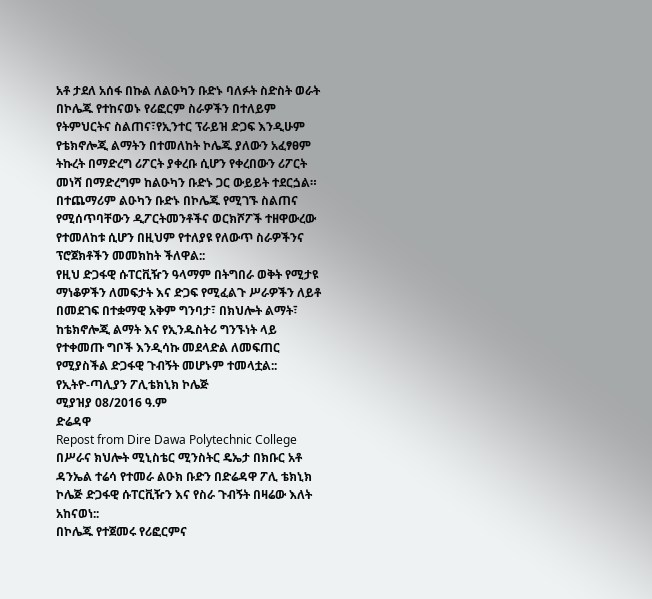አቶ ታደለ አሰፋ በኩል ለልዑካን ቡድኑ ባለፉት ስድስት ወራት በኮሌጁ የተከናወኑ የሪፎርም ስራዎችን በተለይም የትምህርትና ስልጠና፣የኢንተር ፕራይዝ ድጋፍ እንዲሁም የቴክኖሎጂ ልማትን በተመለከት ኮሌጁ ያለውን አፈፃፀም ትኩረት በማድረግ ሪፖርት ያቀረቡ ሲሆን የቀረበውን ሪፖርት መነሻ በማድረግም ከልዑካን ቡድኑ ጋር ውይይት ተደርጏል።
በተጨማሪም ልዑካን ቡድኑ በኮሌጁ የሚገኙ ስልጠና የሚሰጥባቸውን ዲፖርትመንቶችና ወርክሾፖች ተዘዋውረው የተመለከቱ ሲሆን በዚህም የተለያዩ የለውጥ ስራዎችንና ፕሮጀክቶችን መመክከት ችለዋል::
የዚህ ድጋፋዊ ሱፐርቪዥን ዓላማም በትግበራ ወቅት የሚታዩ ማነቆዎችን ለመፍታት እና ድጋፍ የሚፈልጉ ሥራዎችን ለይቶ በመደገፍ በተቋማዊ አቅም ግንባታ፣ በክህሎት ልማት፣ ከቴክኖሎጂ ልማት እና የኢንዱስትሪ ግንኙነት ላይ የተቀመጡ ግቦች እንዲሳኩ መደላድል ለመፍጠር የሚያስችል ድጋፋዊ ጉብኝት መሆኑም ተመላቷል::
የኢትዮ-ጣሊያን ፖሊቴክኒክ ኮሌጅ
ሚያዝያ 08/2016 ዓ.ም
ድሬዳዋ
Repost from Dire Dawa Polytechnic College
በሥራና ክህሎት ሚኒስቴር ሚንስትር ዴኤታ በክቡር አቶ ዳንኤል ተሬሳ የተመራ ልዑክ ቡድን በድሬዳዋ ፖሊ ቴክኒክ ኮሌጅ ድጋፋዊ ሱፐርቪዥን እና የስራ ጉብኝት በዛሬው እለት አከናወነ::
በኮሌጁ የተጀመሩ የሪፎርምና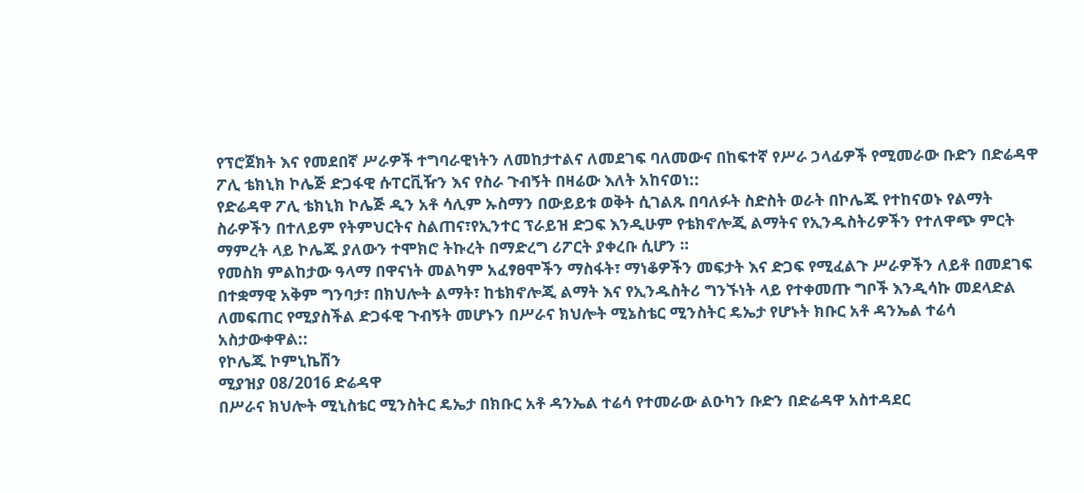የፕሮጀክት እና የመደበኛ ሥራዎች ተግባራዊነትን ለመከታተልና ለመደገፍ ባለመውና በከፍተኛ የሥራ ኃላፊዎች የሚመራው ቡድን በድሬዳዋ ፖሊ ቴክኒክ ኮሌጅ ድጋፋዊ ሱፐርቪዥን እና የስራ ጉብኝት በዛሬው እለት አከናወነ::
የድሬዳዋ ፖሊ ቴክኒክ ኮሌጅ ዲን አቶ ሳሊም ኡስማን በውይይቱ ወቅት ሲገልጹ በባለፉት ስድስት ወራት በኮሌጁ የተከናወኑ የልማት ስራዎችን በተለይም የትምህርትና ስልጠና፣የኢንተር ፕራይዝ ድጋፍ እንዲሁም የቴክኖሎጂ ልማትና የኢንዱስትሪዎችን የተለዋጭ ምርት ማምረት ላይ ኮሌጁ ያለውን ተሞክሮ ትኩረት በማድረግ ሪፖርት ያቀረቡ ሲሆን ።
የመስክ ምልከታው ዓላማ በዋናነት መልካም አፈፃፀሞችን ማስፋት፣ ማነቆዎችን መፍታት እና ድጋፍ የሚፈልጉ ሥራዎችን ለይቶ በመደገፍ በተቋማዊ አቅም ግንባታ፣ በክህሎት ልማት፣ ከቴክኖሎጂ ልማት እና የኢንዱስትሪ ግንኙነት ላይ የተቀመጡ ግቦች እንዲሳኩ መደላድል ለመፍጠር የሚያስችል ድጋፋዊ ጉብኝት መሆኑን በሥራና ክህሎት ሚኔስቴር ሚንስትር ዴኤታ የሆኑት ክቡር አቶ ዳንኤል ተሬሳ አስታውቀዋል::
የኮሌጁ ኮምኒኬሽን
ሚያዝያ 08/2016 ድሬዳዋ
በሥራና ክህሎት ሚኒስቴር ሚንስትር ዴኤታ በክቡር አቶ ዳንኤል ተሬሳ የተመራው ልዑካን ቡድን በድሬዳዋ አስተዳደር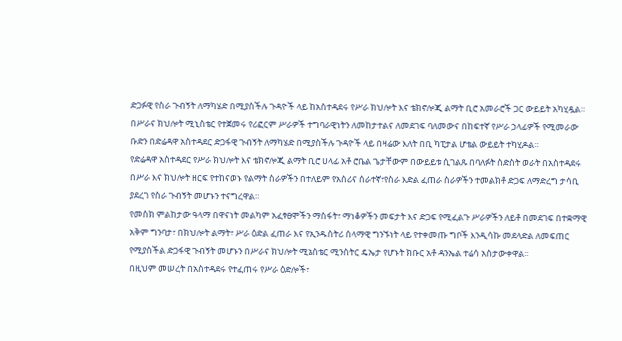ድጋፉዊ የስራ ጉብኝት ለማካሄድ በሚያስችሉ ጉዳዮች ላይ ከአስተዳደሩ የሥራ ክህሎት እና ቴክኖሎጂ ልማት ቢሮ አመራሮች ጋር ውይይት አካሂዷል።
በሥራና ክህሎት ሚኒስቴር የተጀመሩ የሪፎርም ሥራዎች ተግባራዊነትን ለመከታተልና ለመደገፍ ባለመውና በከፍተኛ የሥራ ኃላፊዎች የሚመራው ቡድን በድሬዳዋ አስተዳደር ድጋፋዊ ጉብኝት ለማካሄድ በሚያስችሉ ጉዳዮች ላይ በዛሬው እለት በቢ ካፒታል ሆቴል ውይይት ተካሂዶል።
የድሬዳዋ አስተዳደር የሥራ ክህሎት እና ቴክኖሎጂ ልማት ቢሮ ሀላፊ አቶ ሮቤል ጌታቸውም በውይይቱ ሲገልጹ በባለፉት ስድስት ወራት በአስተዳደሩ በሥራ እና ክህሎት ዘርፍ የተከናወኑ የልማት ስራዎችን በተለይም የአሰሪና ሰራተኛ፣የስራ እድል ፈጠራ ስራዎችን ተመልክቶ ድጋፍ ለማድረግ ታሳቢ ያደረገ የስራ ጉብኝት መሆኑን ተናግረዋል።
የመስክ ምልከታው ዓላማ በዋናነት መልካም አፈፃፀሞችን ማስፋት፣ ማነቆዎችን መፍታት እና ድጋፍ የሚፈልጉ ሥራዎችን ለይቶ በመደገፍ በተቋማዊ አቅም ግንባታ፣ በክህሎት ልማት፣ ሥራ ዕድል ፈጠራ እና የኢንዱስትሪ ሰላማዊ ግንኙነት ላይ የተቀመጡ ግቦች እንዲሳኩ መደላድል ለመፍጠር የሚያስችል ድጋፋዊ ጉብኝት መሆኑን በሥራና ክህሎት ሚኔስቴር ሚንስትር ዴኤታ የሆኑት ክቡር አቶ ዳንኤል ተሬሳ አስታውቀዋል፡፡
በዚህም መሠረት በአስተዳደሩ የተፈጠሩ የሥራ ዕድሎች፣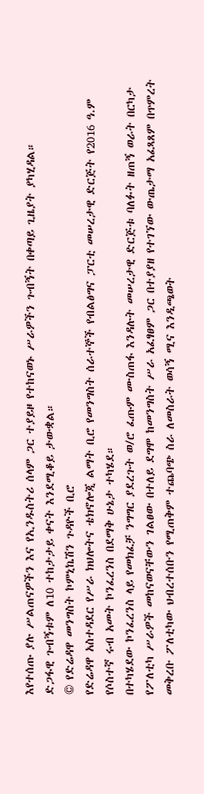እየተሰጡ ያሉ ሥልጠናዎችን እና የኢንዱስትሪ ሰላም ጋር ተያይዞ የተከናወኑ ሥራዎችን ጉብኝት በቀጣይ ጊዜያት ያካሂዳል።
ድጋፋዊ ጉብኝቱም ለ10 ተከታታይ ቀናት እንደሚቆይ ታውቋል።
© የድሬዳዋ መንግስት ኮምኒኬሽን ጉዳዮች ቢሮ
የድሬዳዋ አስተዳደር የሥራ ክህሎትና ቴክኖሎጂ ልማት ቢሮ የመንግስት ሰራተኞች የብልፅግና ፓርቲ መሠረታዊ ድርጅት የ2016 ዓ.ም የሶስተኛ ሩብ አመት ኮንፈረንስ በደማቅ ሁኔታ ተካሄደ።
በተካሄደው ኮንፈረንስ ላይ የመክፈቻ ንግግር ያደረጉት ወ/ሮ ፈጡም ሙስጠፋ እንዳሉት መሠረታዊ ድርጅቱ ባለፉት ዘጠኝ ወራት በርካታ የፖለቲካ ሥራዎች መከናወናቸውን ገልፀው በተለይ ደግሞ ከመንግስት ሥራ አፈፃፀም ጋር በተያያዘ የተገኘው ውጤታማ አፈጻጸም በጥምረት መቅረቡ ፖለቲካው ህብረተሰቡን የሚጠቅም ተጨባጭ ስራ ለመስራት ወሳኝ ሚና እንዲጫወት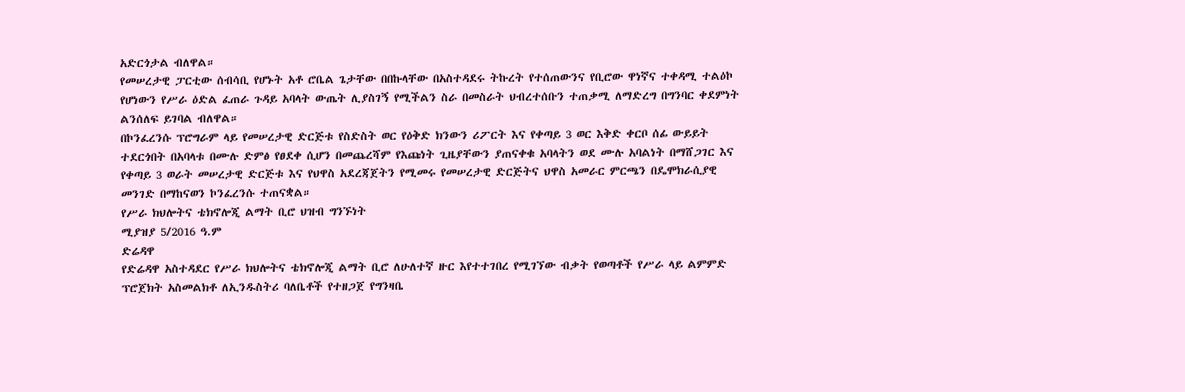አድርጎታል ብለዋል።
የመሠረታዊ ፓርቲው ሰብሳቢ የሆኑት አቶ ሮቤል ጌታቸው በበኩላቸው በአስተዳደሩ ትኩረት የተሰጠውንና የቢሮው ዋነኛና ተቀዳሚ ተልዕኮ የሆነውን የሥራ ዕድል ፈጠራ ጉዳይ አባላት ውጤት ሊያስገኝ የሚችልን ስራ በመስራት ህብረተሰቡን ተጠቃሚ ለማድረግ በግንባር ቀደምነት ልንሰለፍ ይገባል ብለዋል።
በኮንፈረንሱ ፕሮግራም ላይ የመሠረታዊ ድርጅቱ የስድስት ወር የዕቅድ ክንውን ሪፖርት እና የቀጣይ 3 ወር እቅድ ቀርቦ ሰፊ ውይይት ተደርጎበት በአባላቱ በሙሉ ድምፅ የፀደቀ ሲሆን በመጨረሻም የእጩነት ጊዜያቸውን ያጠናቀቁ አባላትን ወደ ሙሉ አባልነት በማሸጋገር እና የቀጣይ 3 ወራት መሠረታዊ ድርጅቱ እና የህዋስ አደረጃጀትን የሚመሩ የመሠረታዊ ድርጅትና ህዋስ አመራር ምርጫን በዴሞክራሲያዊ መንገድ በማከናወን ኮንፈረንሱ ተጠናቋል።
የሥራ ክህሎትና ቴክኖሎጂ ልማት ቢሮ ህዝብ ግንኙነት
ሚያዝያ 5/2016 ዓ.ም
ድሬዳዋ
የድሬዳዋ አስተዳደር የሥራ ክህሎትና ቴክኖሎጂ ልማት ቢሮ ለሁለተኛ ዙር እየተተገበረ የሚገኘው ብቃት የወጣቶች የሥራ ላይ ልምምድ ፕሮጀክት አስመልክቶ ለኢንዱስትሪ ባለቤቶች የተዘጋጀ የግንዛቤ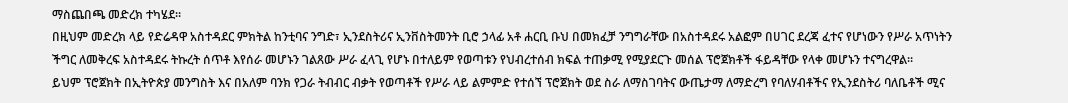ማስጨበጫ መድረክ ተካሄደ።
በዚህም መድረክ ላይ የድሬዳዋ አስተዳደር ምክትል ከንቲባና ንግድ፣ ኢንደስትሪና ኢንቨስትመንት ቢሮ ኃላፊ አቶ ሐርቢ ቡህ በመክፈቻ ንግግራቸው በአስተዳደሩ አልፎም በሀገር ደረጃ ፈተና የሆነውን የሥራ አጥነትን ችግር ለመቅረፍ አስተዳደሩ ትኩረት ሰጥቶ እየሰራ መሆኑን ገልጸው ሥራ ፈላጊ የሆኑ በተለይም የወጣቱን የህብረተሰብ ክፍል ተጠቃሚ የሚያደርጉ መሰል ፕሮጀክቶች ፋይዳቸው የላቀ መሆኑን ተናግረዋል።
ይህም ፕሮጀክት በኢትዮጵያ መንግስት እና በአለም ባንክ የጋራ ትብብር ብቃት የወጣቶች የሥራ ላይ ልምምድ የተሰኘ ፕሮጀክት ወደ ስራ ለማስገባትና ውጤታማ ለማድረግ የባለሃብቶችና የኢንደስትሪ ባለቤቶች ሚና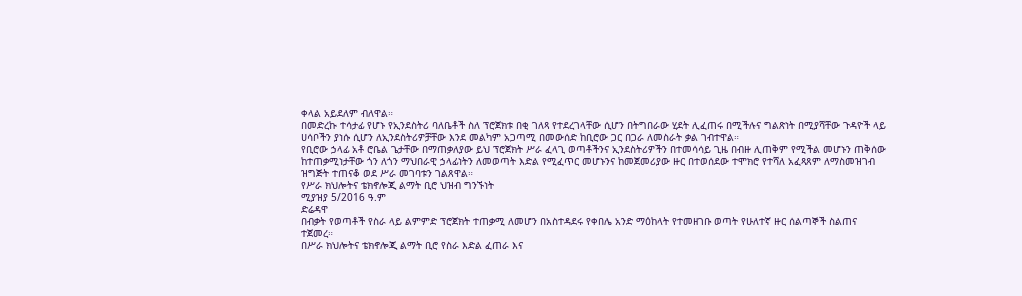ቀላል አይደለም ብለዋል።
በመድረኩ ተሳታፊ የሆኑ የኢንደስትሪ ባለቤቶች ስለ ፕሮጀክቱ በቂ ገለጻ የተደረገላቸው ሲሆን በትግበራው ሂደት ሊፈጠሩ በሚችሉና ግልጽነት በሚያሻቸው ጉዳዮች ላይ ሀሳቦችን ያነሱ ሲሆን ለኢንደስትሪዎቻቸው እንደ መልካም አጋጣሚ በመውሰድ ከቢሮው ጋር በጋራ ለመስራት ቃል ገብተዋል።
የቢሮው ኃላፊ አቶ ሮቤል ጌታቸው በማጠቃለያው ይህ ፕሮጀክት ሥራ ፈላጊ ወጣቶችንና ኢንደስትሪዎችን በተመሳሳይ ጊዜ በብዙ ሊጠቅም የሚችል መሆኑን ጠቅሰው ከተጠቃሚነታቸው ጎን ለጎን ማህበራዊ ኃላፊነትን ለመወጣት እድል የሚፈጥር መሆኑንና ከመጀመሪያው ዙር በተወሰደው ተሞክሮ የተሻለ አፈጻጸም ለማስመዝገብ ዝግጅት ተጠናቆ ወደ ሥራ መገባቱን ገልጸዋል።
የሥራ ክህሎትና ቴክኖሎጂ ልማት ቢሮ ህዝብ ግንኙነት
ሚያዝያ 5/2016 ዓ.ም
ድሬዳዋ
በብቃት የወጣቶች የስራ ላይ ልምምድ ፕሮጀክት ተጠቃሚ ለመሆን በአስተዳደሩ የቀበሌ አንድ ማዕከላት የተመዘገቡ ወጣት የሁለተኛ ዙር ሰልጣኞች ስልጠና ተጀመረ።
በሥራ ክህሎትና ቴክኖሎጂ ልማት ቢሮ የስራ እድል ፈጠራ እና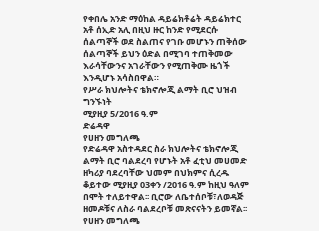የቀበሌ አንድ ማዕከል ዳይሬክቶሬት ዳይሬክተር አቶ ሰኢድ አሊ በዚህ ዙር ከንድ የሚደርሱ ሰልጣኞች ወደ ስልጠና የገቡ መሆኑን ጠቅሰው ሰልጣኞች ይህን ዕድል በሚገባ ተጠቅመው እራሳቸውንና አገራቸውን የሚጠቅሙ ዜጎች እንዲሆኑ አሳስበዋል።
የሥራ ክህሎትና ቴክኖሎጂ ልማት ቢሮ ህዝብ ግንኙነት
ሚያዚያ 5/2016 ዓ.ም
ድሬዳዋ
የሀዘን መግለጫ
የድሬዳዋ አስተዳደር ስራ ክህሎትና ቴክኖሎጂ ልማት ቢሮ ባልደረባ የሆኑት አቶ ፈቲህ መሀመድ ዘካሪያ ባደረባቸው ህመም በህክምና ሲረዱ ቆይተው ሚያዚያ 03ቀን /2016 ዓ.ም ከዚህ ዓለም በሞት ተለይተዋል፡፡ ቢሮው ለቤተሰቦቹ፣ለወዳጅ ዘመዶቹና ለስራ ባልደረቦቹ መጽናናትን ይመኛል፡፡
የሀዘን መግለጫ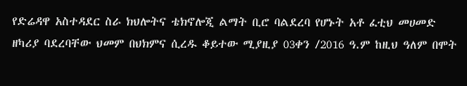የድሬዳዋ አስተዳደር ስራ ክህሎትና ቴክኖሎጂ ልማት ቢሮ ባልደረባ የሆኑት አቶ ፈቲህ መሀመድ ዘካሪያ ባደረባቸው ህመም በህክምና ሲረዱ ቆይተው ሚያዚያ 03ቀን /2016 ዓ.ም ከዚህ ዓለም በሞት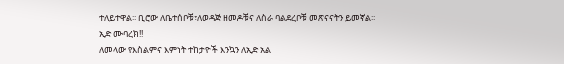ተለይተዋል፡፡ ቢሮው ለቤተሰቦቹ፣ለወዳጅ ዘመዶቹና ለስራ ባልደረቦቹ መጽናናትን ይመኛል፡፡
ኢድ ሙባረክ!!
ለመላው የእስልምና እምነት ተከታዮች እንኳን ለኢድ አል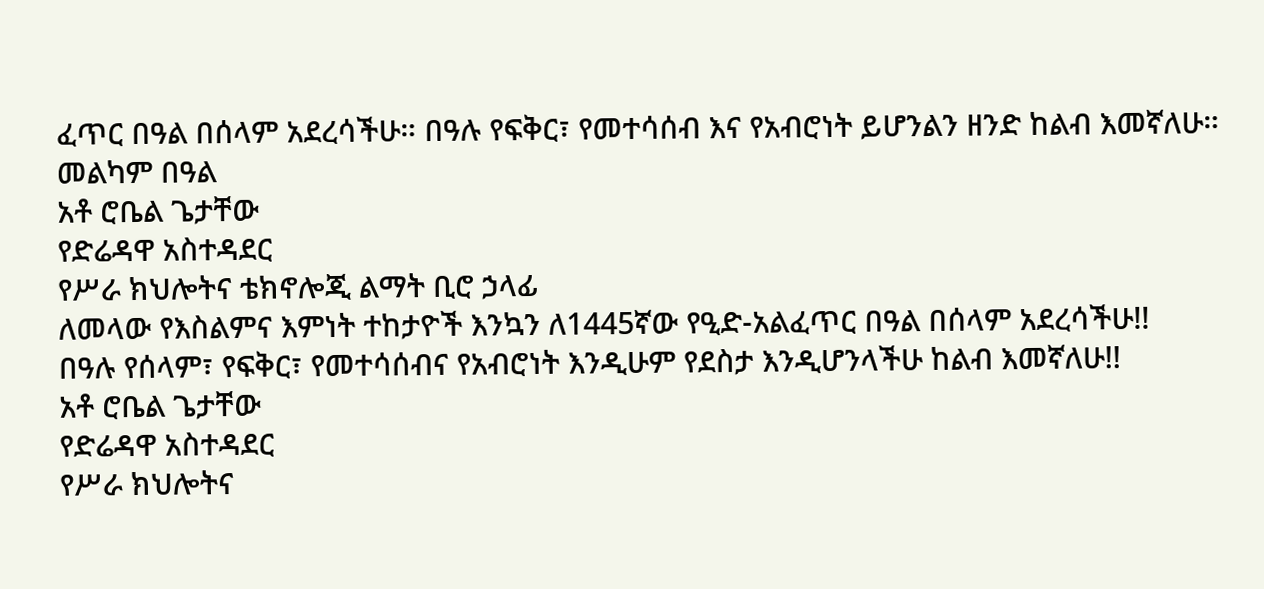ፈጥር በዓል በሰላም አደረሳችሁ። በዓሉ የፍቅር፣ የመተሳሰብ እና የአብሮነት ይሆንልን ዘንድ ከልብ እመኛለሁ።
መልካም በዓል
አቶ ሮቤል ጌታቸው
የድሬዳዋ አስተዳደር
የሥራ ክህሎትና ቴክኖሎጂ ልማት ቢሮ ኃላፊ
ለመላው የእስልምና እምነት ተከታዮች እንኳን ለ1445ኛው የዒድ-አልፈጥር በዓል በሰላም አደረሳችሁ!!
በዓሉ የሰላም፣ የፍቅር፣ የመተሳሰብና የአብሮነት እንዲሁም የደስታ እንዲሆንላችሁ ከልብ እመኛለሁ!!
አቶ ሮቤል ጌታቸው
የድሬዳዋ አስተዳደር
የሥራ ክህሎትና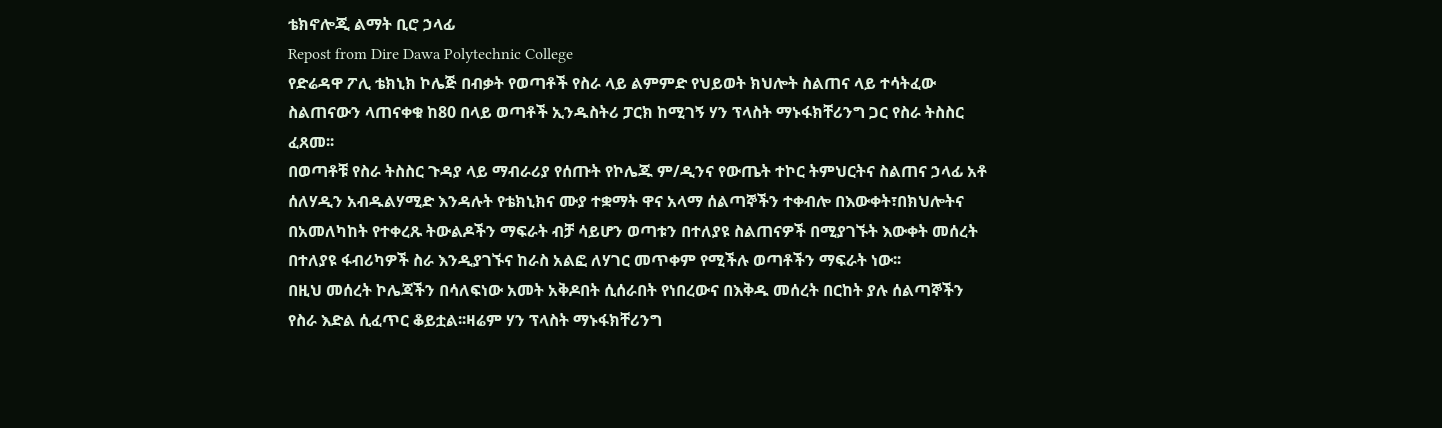ቴክኖሎጂ ልማት ቢሮ ኃላፊ
Repost from Dire Dawa Polytechnic College
የድሬዳዋ ፖሊ ቴክኒክ ኮሌጅ በብቃት የወጣቶች የስራ ላይ ልምምድ የህይወት ክህሎት ስልጠና ላይ ተሳትፈው ስልጠናውን ላጠናቀቁ ከ80 በላይ ወጣቶች ኢንዱስትሪ ፓርክ ከሚገኝ ሃን ፕላስት ማኑፋክቸሪንግ ጋር የስራ ትስስር ፈጸመ፡፡
በወጣቶቹ የስራ ትስስር ጉዳያ ላይ ማብራሪያ የሰጡት የኮሌጁ ም/ዲንና የውጤት ተኮር ትምህርትና ስልጠና ኃላፊ አቶ ሰለሃዲን አብዱልሃሚድ እንዳሉት የቴክኒክና ሙያ ተቋማት ዋና አላማ ሰልጣኞችን ተቀብሎ በእውቀት፣በክህሎትና በአመለካከት የተቀረጹ ትውልዶችን ማፍራት ብቻ ሳይሆን ወጣቱን በተለያዩ ስልጠናዎች በሚያገኙት እውቀት መሰረት በተለያዩ ፋብሪካዎች ስራ እንዲያገኙና ከራስ አልፎ ለሃገር መጥቀም የሚችሉ ወጣቶችን ማፍራት ነው፡፡
በዚህ መሰረት ኮሌጃችን በሳለፍነው አመት አቅዶበት ሲሰራበት የነበረውና በእቅዱ መሰረት በርከት ያሉ ሰልጣኞችን የስራ እድል ሲፈጥር ቆይቷል፡፡ዛሬም ሃን ፕላስት ማኑፋክቸሪንግ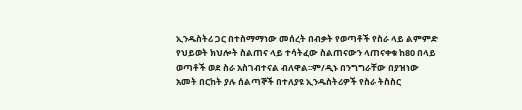ኢንዱስትሪ ጋር በተስማማነው መሰረት በብቃት የወጣቶች የስራ ላይ ልምምድ የህይወት ክህሎት ስልጠና ላይ ተሳትፈው ስልጠናውን ላጠናቀቁ ከ80 በላይ ወጣቶች ወደ ስራ አስገብተናል ብለዋል፡፡ም/ዲኑ በንግግራቸው በያዝነው አመት በርከት ያሉ ሰልጣኞች በተለያዩ ኢንዱስትሪዎች የስራ ትስስር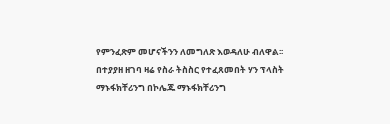የምንፈጽም መሆናችንን ለመግለጽ እወዳለሁ ብለዋል፡፡
በተያያዘ ዘገባ ዛሬ የስራ ትስስር የተፈጸመበት ሃን ፕላስት ማኑፋክቸሪንግ በኮሌጁ ማኑፋክቸሪንግ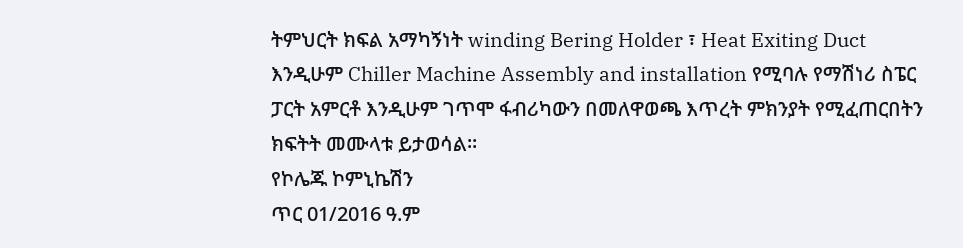ትምህርት ክፍል አማካኝነት winding Bering Holder ፣ Heat Exiting Duct እንዲሁም Chiller Machine Assembly and installation የሚባሉ የማሽነሪ ስፔር ፓርት አምርቶ እንዲሁም ገጥሞ ፋብሪካውን በመለዋወጫ እጥረት ምክንያት የሚፈጠርበትን ክፍትት መሙላቱ ይታወሳል፡፡
የኮሌጁ ኮምኒኬሽን
ጥር 01/2016 ዓ.ም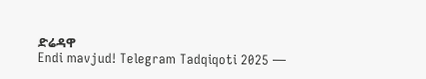ድሬዳዋ
Endi mavjud! Telegram Tadqiqoti 2025 —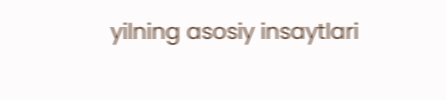yilning asosiy insaytlari